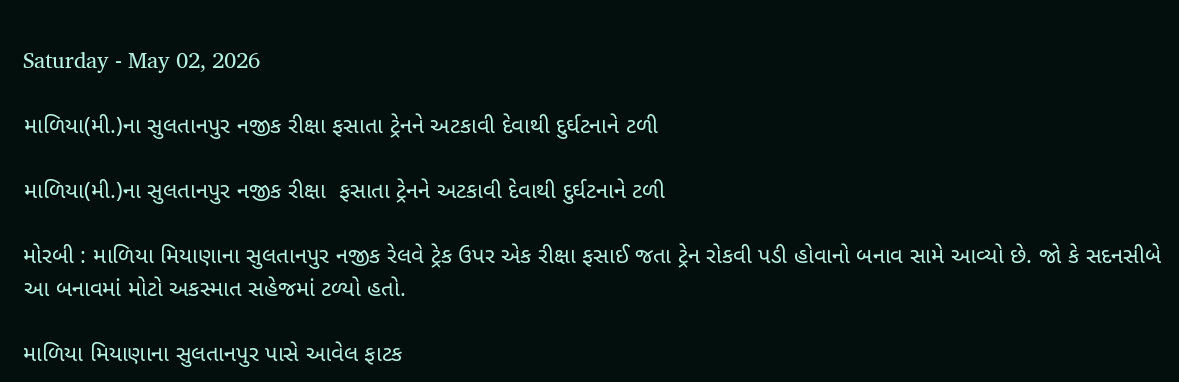Saturday - May 02, 2026

માળિયા(મી.)ના સુલતાનપુર નજીક રીક્ષા ફસાતા ટ્રેનને અટકાવી દેવાથી દુર્ઘટનાને ટળી

માળિયા(મી.)ના સુલતાનપુર નજીક રીક્ષા  ફસાતા ટ્રેનને અટકાવી દેવાથી દુર્ઘટનાને ટળી

મોરબી : માળિયા મિયાણાના સુલતાનપુર નજીક રેલવે ટ્રેક ઉપર એક રીક્ષા ફસાઈ જતા ટ્રેન રોકવી પડી હોવાનો બનાવ સામે આવ્યો છે. જો કે સદનસીબે આ બનાવમાં મોટો અકસ્માત સહેજમાં ટળ્યો હતો.

માળિયા મિયાણાના સુલતાનપુર પાસે આવેલ ફાટક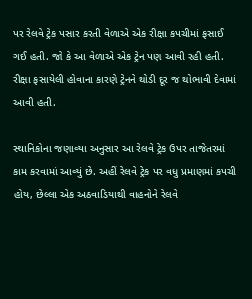પર રેલવે ટ્રેક પસાર કરતી વેળાએ એક રીક્ષા કપચીમાં ફસાઈ ગઈ હતી. જો કે આ વેળાએ એક ટ્રેન પણ આવી રહી હતી. રીક્ષા ફસાયેલી હોવાના કારણે ટ્રેનને થોડી દૂર જ થોભાવી દેવામાં આવી હતી.

સ્થાનિકોના જણાવ્યા અનુસાર આ રેલવે ટ્રેક ઉપર તાજેતરમાં કામ કરવામાં આવ્યું છે. અહીં રેલવે ટ્રેક પર વધુ પ્રમાણમાં કપચી હોય, છેલ્લા એક અઠવાડિયાથી વાહનોને રેલવે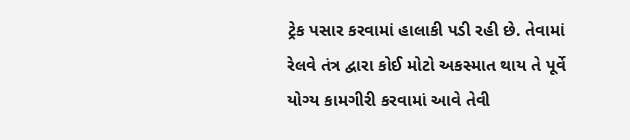ટ્રેક પસાર કરવામાં હાલાકી પડી રહી છે. તેવામાં રેલવે તંત્ર દ્વારા કોઈ મોટો અકસ્માત થાય તે પૂર્વે યોગ્ય કામગીરી કરવામાં આવે તેવી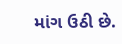માંગ ઉઠી છે.